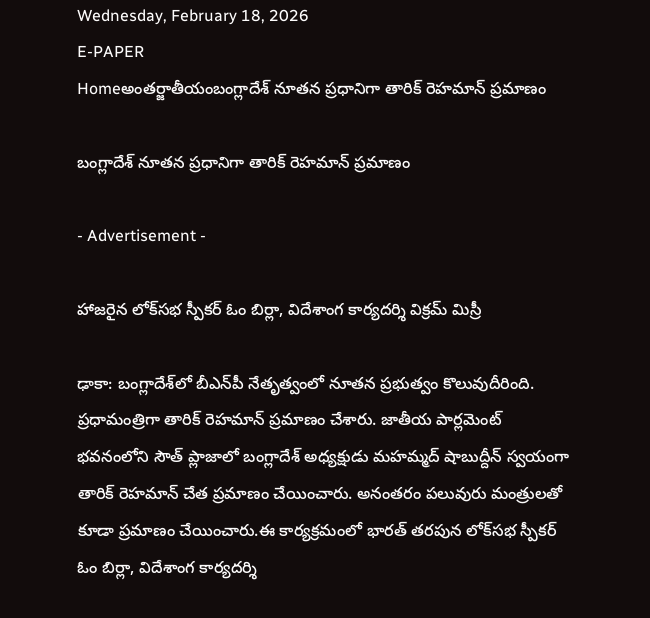Wednesday, February 18, 2026
E-PAPER
Homeఅంతర్జాతీయంబంగ్లాదేశ్‌ నూతన ప్రధానిగా తారిక్‌ రెహమాన్‌ ప్రమాణం

బంగ్లాదేశ్‌ నూతన ప్రధానిగా తారిక్‌ రెహమాన్‌ ప్రమాణం

- Advertisement -

హాజరైన లోక్‌సభ స్పీకర్‌ ఓం బిర్లా, విదేశాంగ కార్యదర్శి విక్రమ్‌ మిస్రీ

ఢాకా: బంగ్లాదేశ్‌లో బీఎన్‌పీ నేతృత్వంలో నూతన ప్రభుత్వం కొలువుదీరింది. ప్రధామంత్రిగా తారిక్‌ రెహమాన్‌ ప్రమాణం చేశారు. జాతీయ పార్లమెంట్‌ భవనంలోని సౌత్‌ ప్లాజాలో బంగ్లాదేశ్‌ అధ్యక్షుడు మహమ్మద్‌ షాబుద్దీన్‌ స్వయంగా తారిక్‌ రెహమాన్‌ చేత ప్రమాణం చేయించారు. అనంతరం పలువురు మంత్రులతో కూడా ప్రమాణం చేయించారు.ఈ కార్యక్రమంలో భారత్‌ తరపున లోక్‌సభ స్పీకర్‌ ఓం బిర్లా, విదేశాంగ కార్యదర్శి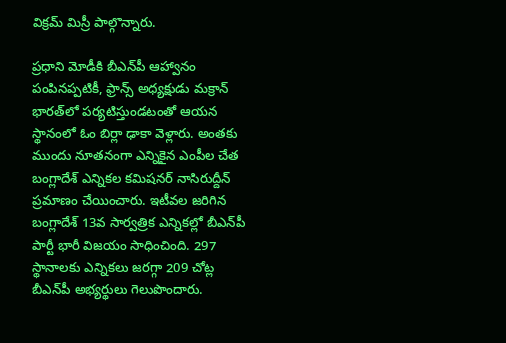విక్రమ్‌ మిస్రీ పాల్గొన్నారు.

ప్రధాని మోడీకి బీఎన్‌పీ ఆహ్వానం పంపినప్పటికీ, ఫ్రాన్స్‌ అధ్యక్షుడు మక్రాన్‌ భారత్‌లో పర్యటిస్తుండటంతో ఆయన స్థానంలో ఓం బిర్లా ఢాకా వెళ్లారు. అంతకు ముందు నూతనంగా ఎన్నికైన ఎంపీల చేత బంగ్లాదేశ్‌ ఎన్నికల కమిషనర్‌ నాసిరుద్దీన్‌ ప్రమాణం చేయించారు. ఇటీవల జరిగిన బంగ్లాదేశ్‌ 13వ సార్వత్రిక ఎన్నికల్లో బీఎన్‌పీ పార్టీ భారీ విజయం సాధించింది. 297 స్థానాలకు ఎన్నికలు జరగ్గా 209 చోట్ల బీఎన్‌పీ అభ్యర్థులు గెలుపొందారు.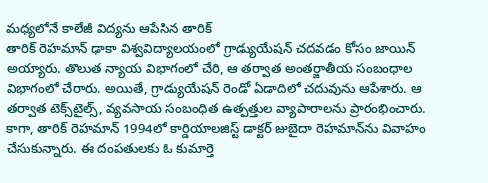మధ్యలోనే కాలేజీ విద్యను ఆపేసిన తారిక్‌
తారిక్‌ రెహమాన్‌ ఢాకా విశ్వవిద్యాలయంలో గ్రాడ్యుయేషన్‌ చదవడం కోసం జాయిన్‌ అయ్యారు. తొలుత న్యాయ విభాగంలో చేరి, ఆ తర్వాత అంతర్జాతీయ సంబంధాల విభాగంలో చేరారు. అయితే, గ్రాడ్యుయేషన్‌ రెండో ఏడాదిలో చదువును ఆపేశారు. ఆ తర్వాత టెక్స్‌టైల్స్‌, వ్యవసాయ సంబంధిత ఉత్పత్తుల వ్యాపారాలను ప్రారంభించారు. కాగా, తారిక్‌ రెహమాన్‌ 1994లో కార్డియాలజిస్ట్‌ డాక్టర్‌ జుబైదా రెహమాన్‌ను వివాహం చేసుకున్నారు. ఈ దంపతులకు ఓ కుమార్తె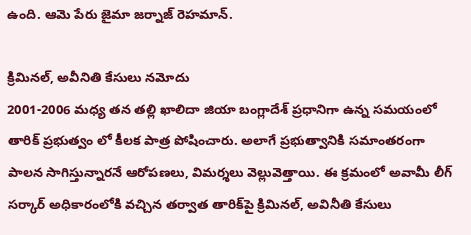ఉంది. ఆమె పేరు జైమా జర్నాజ్‌ రెహమాన్‌.

క్రిమినల్‌, అవీనితి కేసులు నమోదు
2001-2006 మధ్య తన తల్లి ఖాలిదా జియా బంగ్లాదేశ్‌ ప్రధానిగా ఉన్న సమయంలో తారిక్‌ ప్రభుత్వం లో కీలక పాత్ర పోషించారు. అలాగే ప్రభుత్వానికి సమాంతరంగా పాలన సాగిస్తున్నారనే ఆరోపణలు, విమర్శలు వెల్లువెత్తాయి. ఈ క్రమంలో అవామీ లీగ్‌ సర్కార్‌ అధికారంలోకి వచ్చిన తర్వాత తారిక్‌పై క్రిమినల్‌, అవినీతి కేసులు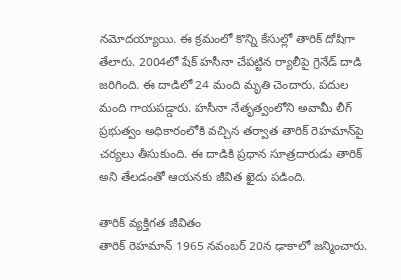నమోదయ్యాయి. ఈ క్రమంలో కొన్ని కేసుల్లో తారిక్‌ దోషిగా తేలారు. 2004లో షేక్‌ హసీనా చేపట్టిన ర్యాలీపై గ్రెనేడ్‌ దాడి జరిగింది. ఈ దాడిలో 24 మంది మృతి చెందారు. పదుల మంది గాయపడ్డారు. హసీనా నేతృత్వంలోని అవామీ లీగ్‌ ప్రభుత్వం అధికారంలోకి వచ్చిన తర్వాత తారిక్‌ రెహమాన్‌పై చర్యలు తీసుకుంది. ఈ దాడికి ప్రధాన సూత్రదారుడు తారిక్‌ అని తేలడంతో ఆయనకు జీవిత ఖైదు పడింది.

తారిక్‌ వ్యక్తిగత జీవితం
తారిక్‌ రెహమాన్‌ 1965 నవంబర్‌ 20న ఢాకాలో జన్మించారు.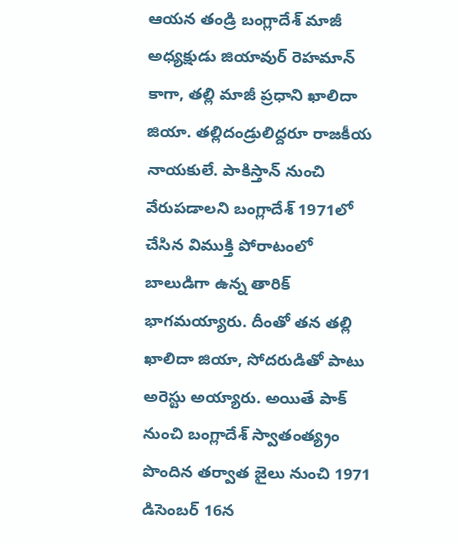ఆయన తండ్రి బంగ్లాదేశ్‌ మాజీ అధ్యక్షుడు జియావుర్‌ రెహమాన్‌ కాగా, తల్లి మాజీ ప్రధాని ఖాలిదా జియా. తల్లిదండ్రులిద్దరూ రాజకీయ నాయకులే. పాకిస్తాన్‌ నుంచి వేరుపడాలని బంగ్లాదేశ్‌ 1971లో చేసిన విముక్తి పోరాటంలో బాలుడిగా ఉన్న తారిక్‌ భాగమయ్యారు. దీంతో తన తల్లి ఖాలిదా జియా, సోదరుడితో పాటు అరెస్టు అయ్యారు. అయితే పాక్‌ నుంచి బంగ్లాదేశ్‌ స్వాతంత్య్రం పొందిన తర్వాత జైలు నుంచి 1971 డిసెంబర్‌ 16న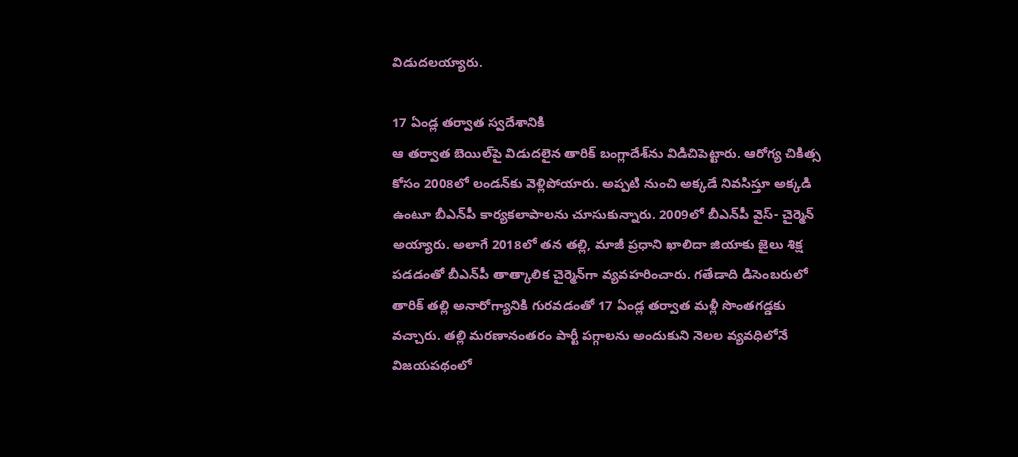విడుదలయ్యారు.

17 ఏండ్ల తర్వాత స్వదేశానికి
ఆ తర్వాత బెయిల్‌పై విడుదలైన తారిక్‌ బంగ్లాదేశ్‌ను విడిచిపెట్టారు. ఆరోగ్య చికిత్స కోసం 2008లో లండన్‌కు వెళ్లిపోయారు. అప్పటి నుంచి అక్కడే నివసిస్తూ అక్కడి ఉంటూ బీఎన్‌పీ కార్యకలాపాలను చూసుకున్నారు. 2009లో బీఎన్‌పీ వైస్‌- చైర్మెన్‌ అయ్యారు. అలాగే 2018లో తన తల్లి, మాజీ ప్రధాని ఖాలిదా జియాకు జైలు శిక్ష పడడంతో బీఎన్‌పీ తాత్కాలిక చైర్మెన్‌గా వ్యవహరించారు. గతేడాది డిసెంబరులో తారిక్‌ తల్లి అనారోగ్యానికి గురవడంతో 17 ఏండ్ల తర్వాత మళ్లీ సొంతగడ్డకు వచ్చారు. తల్లి మరణానంతరం పార్టీ పగ్గాలను అందుకుని నెలల వ్యవధిలోనే విజయపథంలో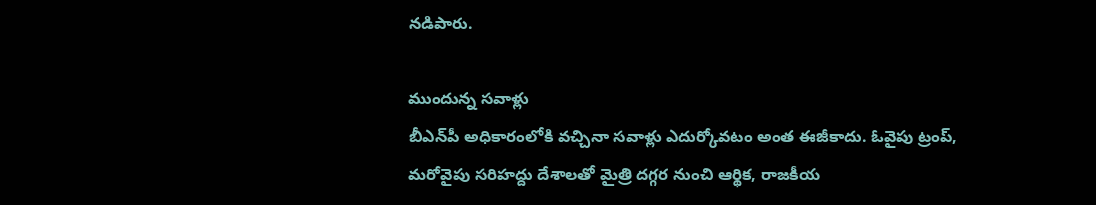నడిపారు.

ముందున్న సవాళ్లు
బీఎన్‌పీ అధికారంలోకి వచ్చినా సవాళ్లు ఎదుర్కోవటం అంత ఈజీకాదు. ఓవైపు ట్రంప్‌, మరోవైపు సరిహద్దు దేశాలతో మైత్రి దగ్గర నుంచి ఆర్థిక, రాజకీయ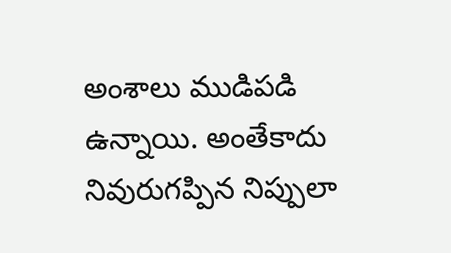అంశాలు ముడిపడి ఉన్నాయి. అంతేకాదు నివురుగప్పిన నిప్పులా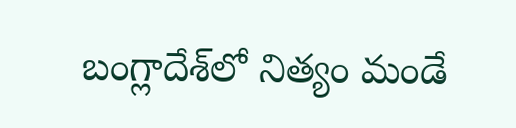బంగ్లాదేశ్‌లో నిత్యం మండే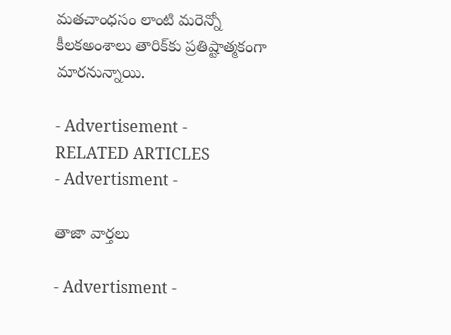మతచాంధసం లాంటి మరెన్నో కీలకఅంశాలు తారిక్‌కు ప్రతిష్టాత్మకంగా మారనున్నాయి.

- Advertisement -
RELATED ARTICLES
- Advertisment -

తాజా వార్తలు

- Advertisment -